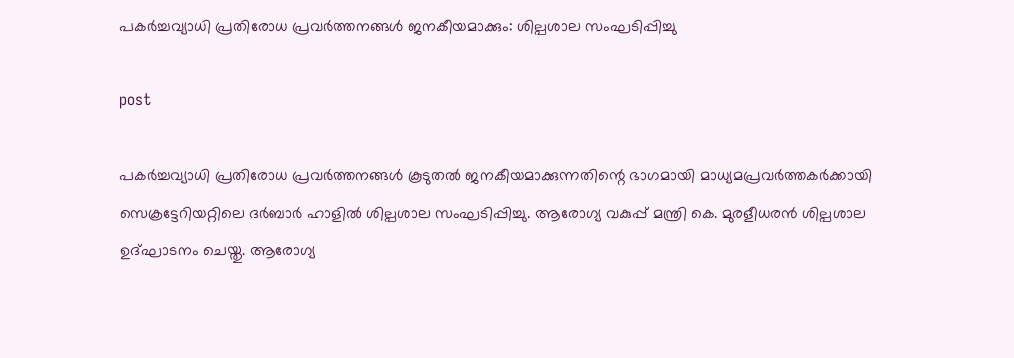പകർച്ചവ്യാധി പ്രതിരോധ പ്രവർത്തനങ്ങൾ ജനകീയമാക്കും: ശില്പശാല സംഘടിപ്പിച്ചു

post

പകർച്ചവ്യാധി പ്രതിരോധ പ്രവർത്തനങ്ങൾ കൂടുതൽ ജനകീയമാക്കുന്നതിന്റെ ഭാഗമായി മാധ്യമപ്രവർത്തകർക്കായി സെക്രട്ടേറിയറ്റിലെ ദർബാർ ഹാളിൽ ശില്പശാല സംഘടിപ്പിച്ചു. ആരോഗ്യ വകുപ്പ് മന്ത്രി കെ. മുരളീധരൻ ശില്പശാല ഉദ്ഘാടനം ചെയ്തു. ആരോഗ്യ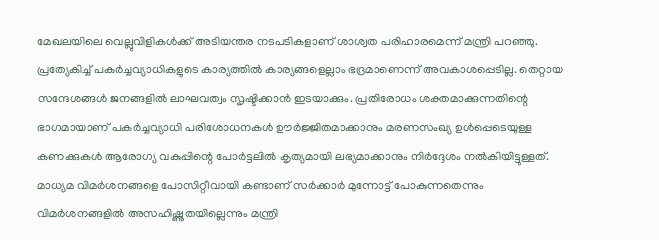മേഖലയിലെ വെല്ലുവിളികൾക്ക് അടിയന്തര നടപടികളാണ് ശാശ്വത പരിഹാരമെന്ന് മന്ത്രി പറഞ്ഞു. പ്രത്യേകിച്ച് പകർച്ചവ്യാധികളുടെ കാര്യത്തിൽ കാര്യങ്ങളെല്ലാം ഭദ്രമാണെന്ന് അവകാശപ്പെടില്ല. തെറ്റായ സന്ദേശങ്ങൾ ജനങ്ങളിൽ ലാഘവത്വം സൃഷ്ടിക്കാൻ ഇടയാക്കും. പ്രതിരോധം ശക്തമാക്കുന്നതിന്റെ ഭാഗമായാണ് പകർച്ചവ്യാധി പരിശോധനകൾ ഊർജ്ജിതമാക്കാനും മരണസംഖ്യ ഉൾപ്പെടെയുള്ള കണക്കുകൾ ആരോഗ്യ വകുപ്പിന്റെ പോർട്ടലിൽ കൃത്യമായി ലഭ്യമാക്കാനും നിർദ്ദേശം നൽകിയിട്ടുള്ളത്. മാധ്യമ വിമർശനങ്ങളെ പോസിറ്റീവായി കണ്ടാണ് സർക്കാർ മുന്നോട്ട് പോകുന്നതെന്നും വിമർശനങ്ങളിൽ അസഹിഷ്ണുതയില്ലെന്നും മന്ത്രി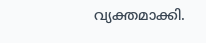വ്യക്തമാക്കി.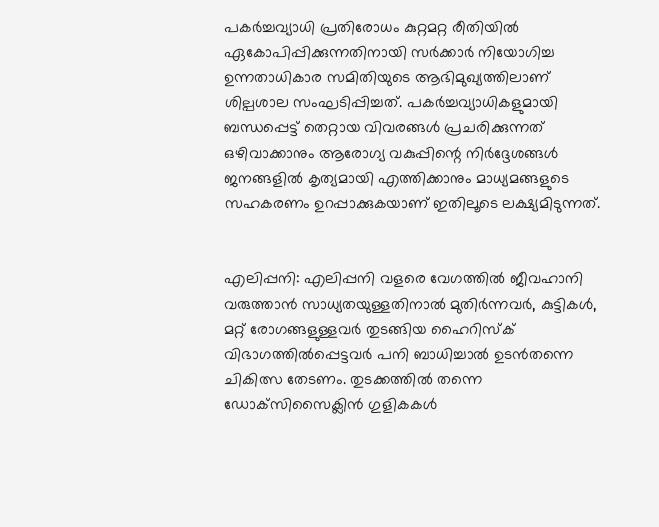പകർച്ചവ്യാധി പ്രതിരോധം കുറ്റമറ്റ രീതിയിൽ ഏകോപിപ്പിക്കുന്നതിനായി സർക്കാർ നിയോഗിച്ച ഉന്നതാധികാര സമിതിയുടെ ആഭിമുഖ്യത്തിലാണ് ശില്പശാല സംഘടിപ്പിച്ചത്. പകർച്ചവ്യാധികളുമായി ബന്ധപ്പെട്ട് തെറ്റായ വിവരങ്ങൾ പ്രചരിക്കുന്നത് ഒഴിവാക്കാനും ആരോഗ്യ വകുപ്പിന്റെ നിർദ്ദേശങ്ങൾ ജനങ്ങളിൽ കൃത്യമായി എത്തിക്കാനും മാധ്യമങ്ങളുടെ സഹകരണം ഉറപ്പാക്കുകയാണ് ഇതിലൂടെ ലക്ഷ്യമിടുന്നത്.


എലിപ്പനി: എലിപ്പനി വളരെ വേഗത്തിൽ ജീവഹാനി വരുത്താൻ സാധ്യതയുള്ളതിനാൽ മുതിർന്നവർ, കുട്ടികൾ, മറ്റ് രോഗങ്ങളുള്ളവർ തുടങ്ങിയ ഹൈറിസ്‌ക് വിഭാഗത്തിൽപ്പെട്ടവർ പനി ബാധിച്ചാൽ ഉടൻതന്നെ ചികിത്സ തേടണം. തുടക്കത്തിൽ തന്നെ ഡോക്‌സിസൈക്ലിൻ ഗുളികകൾ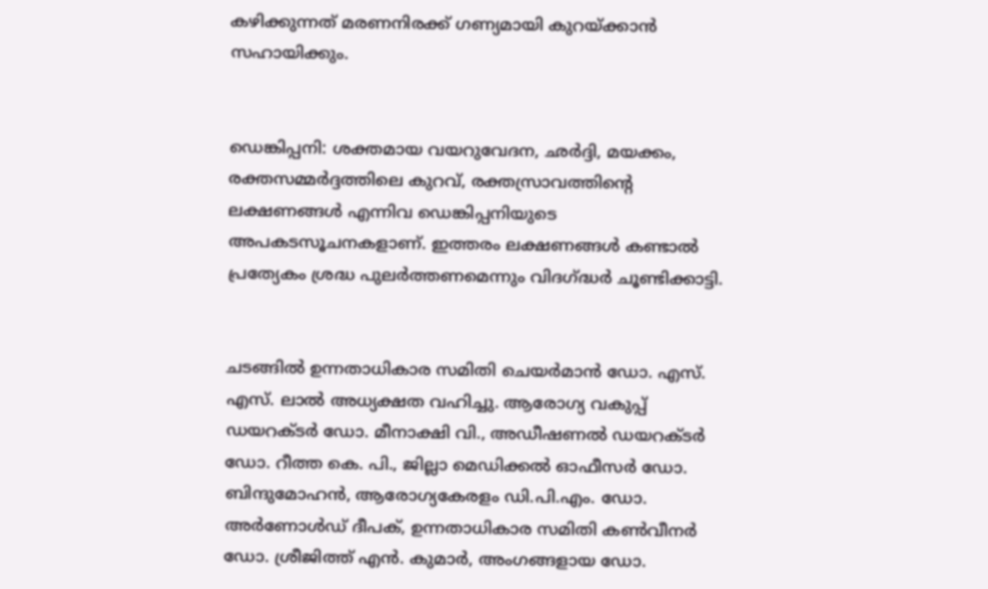കഴിക്കുന്നത് മരണനിരക്ക് ഗണ്യമായി കുറയ്ക്കാൻ സഹായിക്കും.


ഡെങ്കിപ്പനി: ശക്തമായ വയറുവേദന, ഛർദ്ദി, മയക്കം, രക്തസമ്മർദ്ദത്തിലെ കുറവ്, രക്തസ്രാവത്തിന്റെ ലക്ഷണങ്ങൾ എന്നിവ ഡെങ്കിപ്പനിയുടെ അപകടസൂചനകളാണ്. ഇത്തരം ലക്ഷണങ്ങൾ കണ്ടാൽ പ്രത്യേകം ശ്രദ്ധ പുലർത്തണമെന്നും വിദഗ്ദ്ധർ ചൂണ്ടിക്കാട്ടി.


ചടങ്ങിൽ ഉന്നതാധികാര സമിതി ചെയർമാൻ ഡോ. എസ്. എസ്. ലാൽ അധ്യക്ഷത വഹിച്ചു. ആരോഗ്യ വകുപ്പ് ഡയറക്ടർ ഡോ. മീനാക്ഷി വി., അഡീഷണൽ ഡയറക്ടർ ഡോ. റീത്ത കെ. പി., ജില്ലാ മെഡിക്കൽ ഓഫീസർ ഡോ. ബിന്ദുമോഹൻ, ആരോഗ്യകേരളം ഡി.പി.എം. ഡോ. അർണോൾഡ് ദീപക്, ഉന്നതാധികാര സമിതി കൺവീനർ ഡോ. ശ്രീജിത്ത് എൻ. കുമാർ, അംഗങ്ങളായ ഡോ.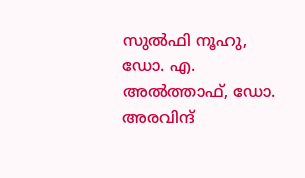സുൽഫി നൂഹു, ഡോ. എ. അൽത്താഫ്, ഡോ. അരവിന്ദ്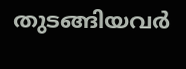തുടങ്ങിയവർ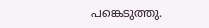പങ്കെടുത്തു.